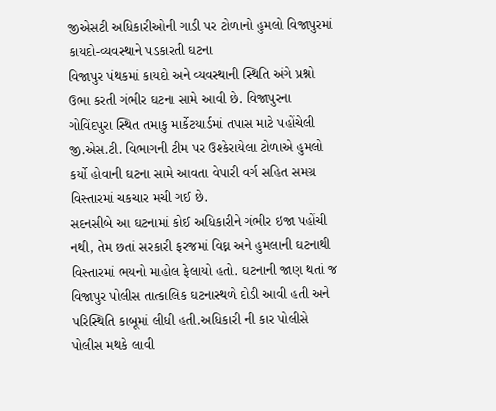જીએસટી અધિકારીઓની ગાડી પર ટોળાનો હુમલો વિજાપુરમાં કાયદો-વ્યવસ્થાને પડકારતી ઘટના
વિજાપુર પંથકમાં કાયદો અને વ્યવસ્થાની સ્થિતિ અંગે પ્રશ્નો ઉભા કરતી ગંભીર ઘટના સામે આવી છે. વિજાપુરના ગોવિંદપુરા સ્થિત તમાકુ માર્કેટયાર્ડમાં તપાસ માટે પહોંચેલી જી.એસ.ટી. વિભાગની ટીમ પર ઉશ્કેરાયેલા ટોળાએ હુમલો કર્યો હોવાની ઘટના સામે આવતા વેપારી વર્ગ સહિત સમગ્ર વિસ્તારમાં ચકચાર મચી ગઈ છે.
સદનસીબે આ ઘટનામાં કોઈ અધિકારીને ગંભીર ઇજા પહોંચી નથી, તેમ છતાં સરકારી ફરજમાં વિઘ્ન અને હુમલાની ઘટનાથી વિસ્તારમાં ભયનો માહોલ ફેલાયો હતો. ઘટનાની જાણ થતાં જ વિજાપુર પોલીસ તાત્કાલિક ઘટનાસ્થળે દોડી આવી હતી અને પરિસ્થિતિ કાબૂમાં લીધી હતી.અધિકારી ની કાર પોલીસે પોલીસ મથકે લાવી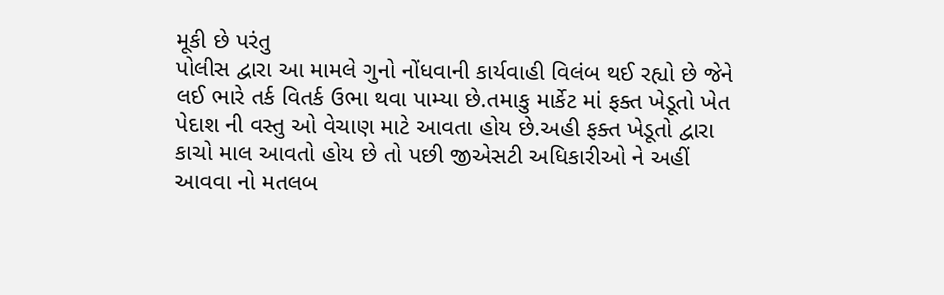મૂકી છે પરંતુ
પોલીસ દ્વારા આ મામલે ગુનો નોંધવાની કાર્યવાહી વિલંબ થઈ રહ્યો છે જેને લઈ ભારે તર્ક વિતર્ક ઉભા થવા પામ્યા છે.તમાકુ માર્કેટ માં ફક્ત ખેડૂતો ખેત પેદાશ ની વસ્તુ ઓ વેચાણ માટે આવતા હોય છે.અહી ફક્ત ખેડૂતો દ્વારા કાચો માલ આવતો હોય છે તો પછી જીએસટી અધિકારીઓ ને અહીં આવવા નો મતલબ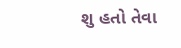શુ હતો તેવા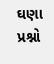ઘણા પ્રશ્નો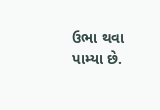ઉભા થવા પામ્યા છે.